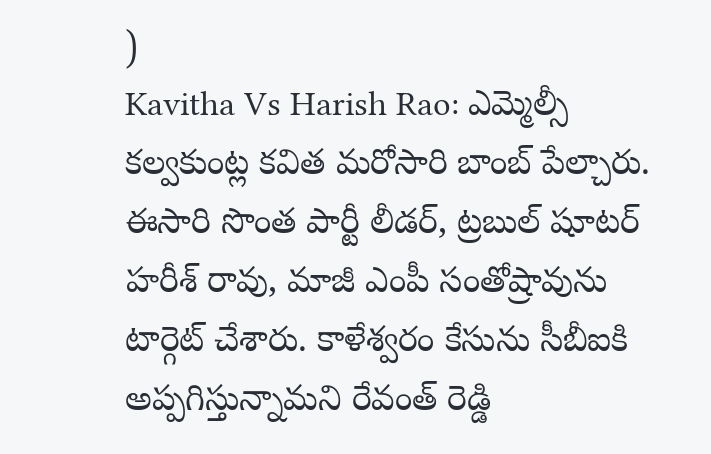)
Kavitha Vs Harish Rao: ఎమ్మెల్సీ కల్వకుంట్ల కవిత మరోసారి బాంబ్ పేల్చారు. ఈసారి సొంత పార్టీ లీడర్, ట్రబుల్ షూటర్ హరీశ్ రావు, మాజీ ఎంపీ సంతోష్రావును టార్గెట్ చేశారు. కాళేశ్వరం కేసును సీబీఐకి అప్పగిస్తున్నామని రేవంత్ రెడ్డి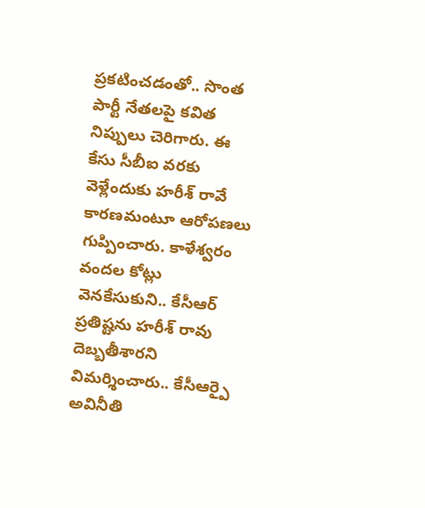ప్రకటించడంతో.. సొంత పార్టీ నేతలపై కవిత నిప్పులు చెరిగారు. ఈ కేసు సీబీఐ వరకు వెళ్లేందుకు హరీశ్ రావే కారణమంటూ ఆరోపణలు గుప్పించారు. కాళేశ్వరం వందల కోట్లు వెనకేసుకుని.. కేసీఆర్ ప్రతిష్టను హరీశ్ రావు దెబ్బతీశారని విమర్శించారు.. కేసీఆర్పై అవినీతి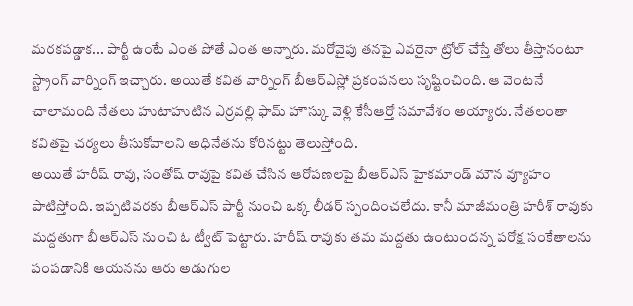మరకపడ్డాక... పార్టీ ఉంటే ఎంత పోతే ఎంత అన్నారు. మరోవైపు తనపై ఎవరైనా ట్రోల్ చేస్తే తోలు తీస్తానంటూ స్ట్రాంగ్ వార్నింగ్ ఇచ్చారు. అయితే కవిత వార్నింగ్ బీఆర్ఎస్లో ప్రకంపనలు సృష్టించింది. ఆ వెంటనే చాలామంది నేతలు హుటాహుటిన ఎర్రవల్లి ఫామ్ హౌస్కు వెళ్లి కేసీఆర్తో సమావేశం అయ్యారు. నేతలంతా కవితపై చర్యలు తీసుకోవాలని అధినేతను కోరినట్టు తెలుస్తోంది.
అయితే హరీష్ రావు, సంతోష్ రావుపై కవిత చేసిన ఆరోపణలపై బీఆర్ఎస్ హైకమాండ్ మౌన వ్యూహం పాటిస్తోంది. ఇప్పటివరకు బీఆర్ఎస్ పార్టీ నుంచి ఒక్క లీడర్ స్పందించలేదు. కానీ మాజీమంత్రి హరీశ్ రావుకు మద్దతుగా బీఆర్ఎస్ నుంచి ఓ ట్వీట్ పెట్టారు. హరీష్ రావుకు తమ మద్దతు ఉంటుందన్న పరోక్ష సంకేతాలను పంపడానికి ఆయనను ఆరు అడుగుల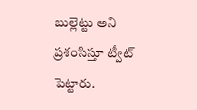బుల్లెట్టు అని ప్రశంసిస్తూ ట్వీట్ పెట్టారు.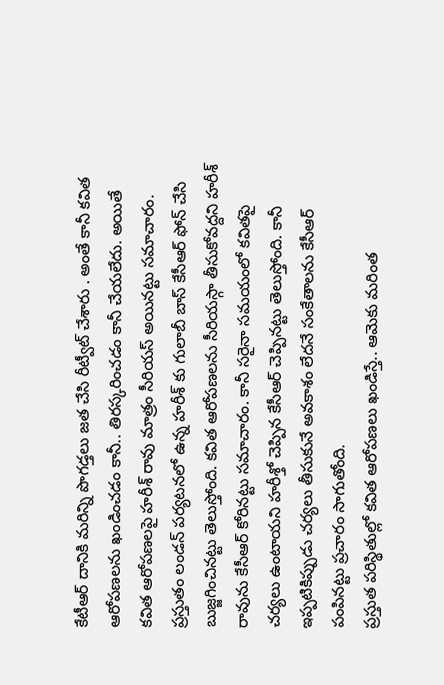కేటీఆర్ దానికి మరిన్ని పొగడ్తలు జత చేసి రీట్వీట్ చేశారు . అంతే కానీ కవిత ఆరోపణలను ఖండించడం కానీ.. తిరస్కరించడం కానీ చేయలేదు. అయితే కవిత ఆరోపణలపై హరీశ్ రావు మాత్రం సీరియస్ అయినట్టు సమాచారం. ప్రస్తుతం లండన్ పర్యటనలో ఉన్న హరీశ్ కు గులాబీ బాస్ కేసీఆర్ ఫోన్ చేసి బుజ్జగించినట్టు తెలుస్తోంది. కవిత ఆరోపణలను సీరియస్గా తీసుకోవద్దని హరీశ్ రావును కేసీఆర్ కోరినట్టు సమాచారం. కానీ సరైనా సమయంలో కవితపై చర్యలు ఉంటాయని హరీశ్తో చెప్పిన కేసీఆర్ చెప్పినట్టు తెలుస్తోంది. కానీ ఇప్పటికిప్పుడు చర్యలు తీసుకునే అవకాశం లేదనే సంకేతాలను కేసీఆర్ పంపినట్టు ప్రచారం సాగుతోంది.
ప్రస్తుత పరిస్థితుల్లో కవిత ఆరోపణలు ఖండిస్తే.. ఆమెకు మరింత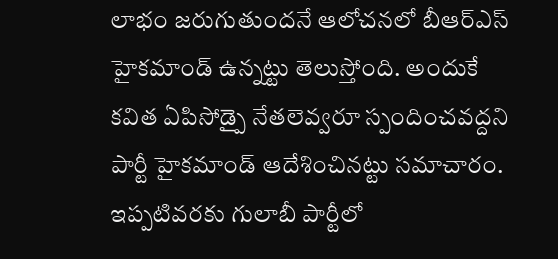లాభం జరుగుతుందనే ఆలోచనలో బీఆర్ఎస్ హైకమాండ్ ఉన్నట్టు తెలుస్తోంది. అందుకే కవిత ఏపిసోడ్పై నేతలెవ్వరూ స్పందించవద్దని పార్టీ హైకమాండ్ ఆదేశించినట్టు సమాచారం. ఇప్పటివరకు గులాబీ పార్టీలో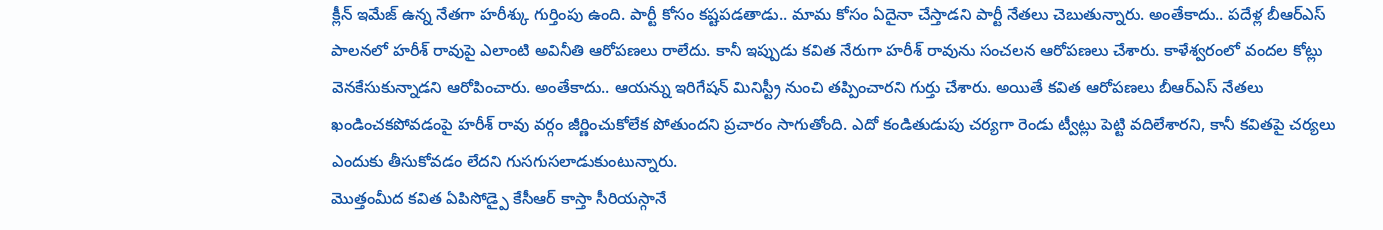క్లీన్ ఇమేజ్ ఉన్న నేతగా హరీశ్కు గుర్తింపు ఉంది. పార్టీ కోసం కష్టపడతాడు.. మామ కోసం ఏదైనా చేస్తాడని పార్టీ నేతలు చెబుతున్నారు. అంతేకాదు.. పదేళ్ల బీఆర్ఎస్ పాలనలో హరీశ్ రావుపై ఎలాంటి అవినీతి ఆరోపణలు రాలేదు. కానీ ఇప్పుడు కవిత నేరుగా హరీశ్ రావును సంచలన ఆరోపణలు చేశారు. కాళేశ్వరంలో వందల కోట్లు వెనకేసుకున్నాడని ఆరోపించారు. అంతేకాదు.. ఆయన్ను ఇరిగేషన్ మినిస్ట్రీ నుంచి తప్పించారని గుర్తు చేశారు. అయితే కవిత ఆరోపణలు బీఆర్ఎస్ నేతలు ఖండించకపోవడంపై హరీశ్ రావు వర్గం జీర్ణించుకోలేక పోతుందని ప్రచారం సాగుతోంది. ఎదో కండితుడుపు చర్యగా రెండు ట్వీట్లు పెట్టి వదిలేశారని, కానీ కవితపై చర్యలు ఎందుకు తీసుకోవడం లేదని గుసగుసలాడుకుంటున్నారు.
మొత్తంమీద కవిత ఏపిసోడ్పై కేసీఆర్ కాస్తా సీరియస్గానే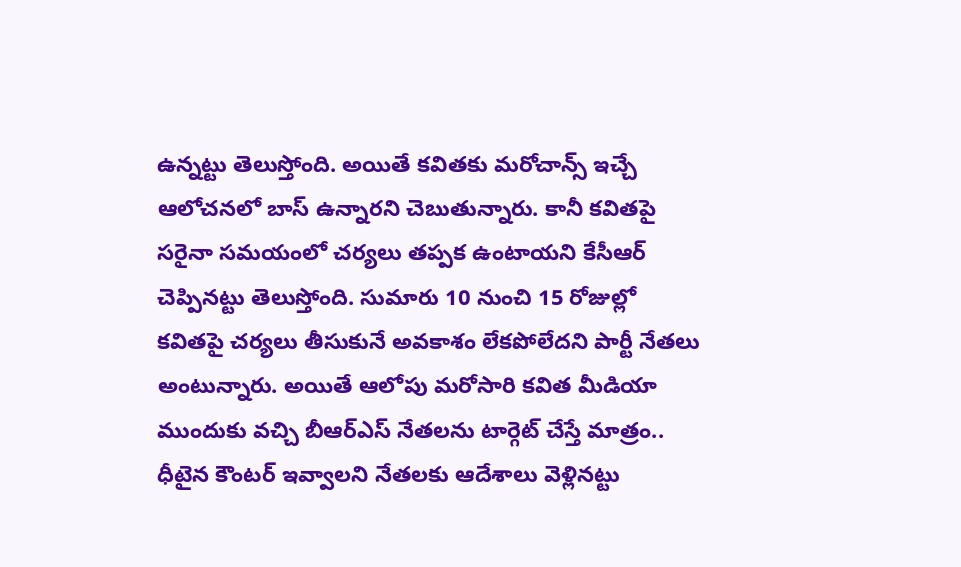ఉన్నట్టు తెలుస్తోంది. అయితే కవితకు మరోచాన్స్ ఇచ్చే ఆలోచనలో బాస్ ఉన్నారని చెబుతున్నారు. కానీ కవితపై సరైనా సమయంలో చర్యలు తప్పక ఉంటాయని కేసీఆర్ చెప్పినట్టు తెలుస్తోంది. సుమారు 10 నుంచి 15 రోజుల్లో కవితపై చర్యలు తీసుకునే అవకాశం లేకపోలేదని పార్టీ నేతలు అంటున్నారు. అయితే ఆలోపు మరోసారి కవిత మీడియా ముందుకు వచ్చి బీఆర్ఎస్ నేతలను టార్గెట్ చేస్తే మాత్రం.. ధీటైన కౌంటర్ ఇవ్వాలని నేతలకు ఆదేశాలు వెళ్లినట్టు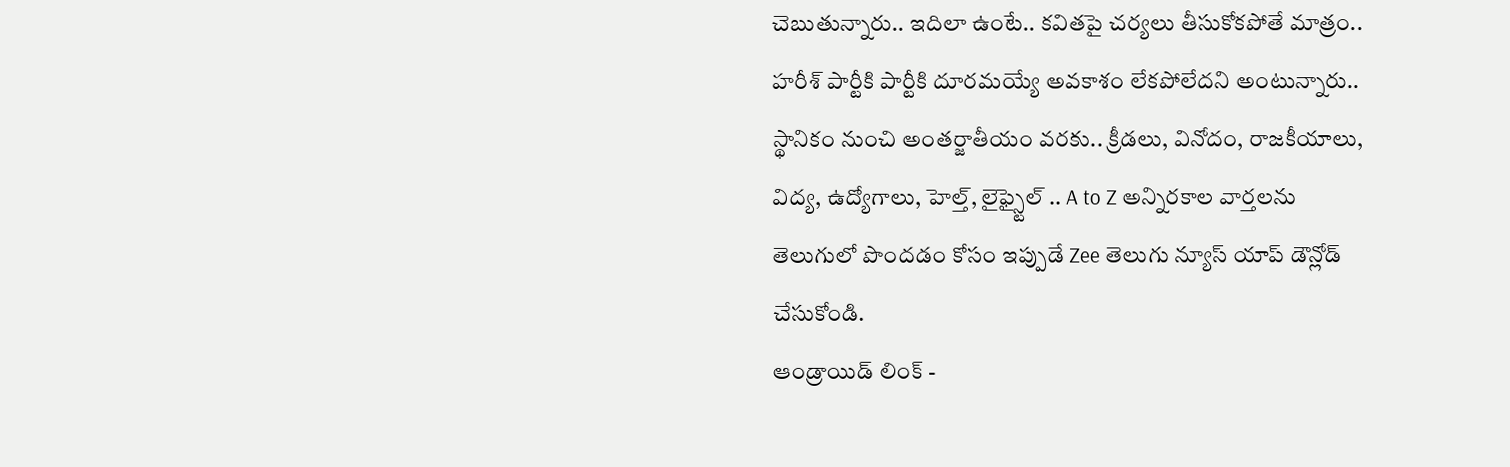చెబుతున్నారు.. ఇదిలా ఉంటే.. కవితపై చర్యలు తీసుకోకపోతే మాత్రం.. హరీశ్ పార్టీకి పార్టీకి దూరమయ్యే అవకాశం లేకపోలేదని అంటున్నారు..
స్థానికం నుంచి అంతర్జాతీయం వరకు.. క్రీడలు, వినోదం, రాజకీయాలు, విద్య, ఉద్యోగాలు, హెల్త్, లైఫ్స్టైల్ .. A to Z అన్నిరకాల వార్తలను తెలుగులో పొందడం కోసం ఇప్పుడే Zee తెలుగు న్యూస్ యాప్ డౌన్లోడ్ చేసుకోండి.
ఆండ్రాయిడ్ లింక్ -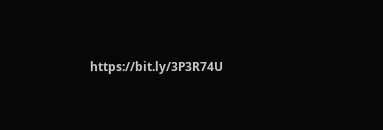https://bit.ly/3P3R74U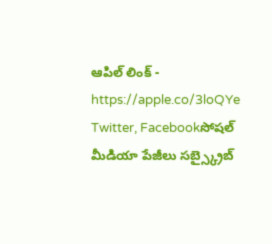ఆపిల్ లింక్ - https://apple.co/3loQYe
Twitter, Facebookసోషల్ మీడియా పేజీలు సబ్స్క్రైబ్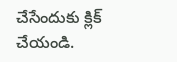చేసేందుకు క్లిక్ చేయండి.